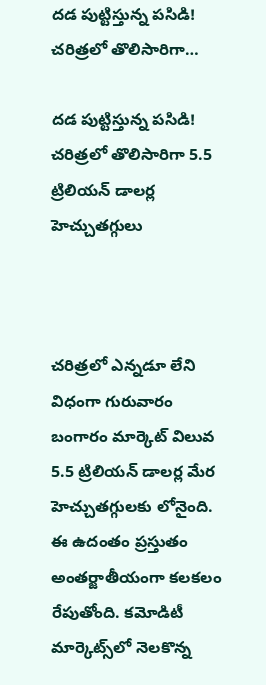దడ పుట్టిస్తున్న పసిడి! చరిత్రలో తొలిసారిగా…

దడ పుట్టిస్తున్న పసిడి! చరిత్రలో తొలిసారిగా 5.5 ట్రిలియన్ డాలర్ల హెచ్చుతగ్గులు



చరిత్రలో ఎన్నడూ లేని విధంగా గురువారం బంగారం మార్కెట్ విలువ 5.5 ట్రిలియన్ డాలర్ల మేర హెచ్చుతగ్గులకు లోనైంది. ఈ ఉదంతం ప్రస్తుతం అంతర్జాతీయంగా కలకలం రేపుతోంది. కమోడిటీ మార్కెట్స్‌లో నెలకొన్న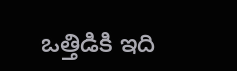ఒత్తిడికి ఇది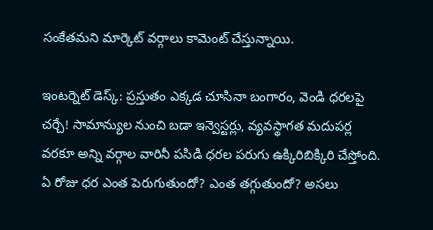సంకేతమని మార్కెట్ వర్గాలు కామెంట్ చేస్తున్నాయి.

ఇంటర్నెట్ డెస్క్: ప్రస్తుతం ఎక్కడ చూసినా బంగారం, వెండి ధరలపై చర్చే! సామాన్యుల నుంచి బడా ఇన్వెస్టర్లు, వ్యవస్థాగత మదుపర్ల వరకూ అన్ని వర్గాల వారినీ పసిడి ధరల పరుగు ఉక్కిరిబిక్కిరి చేస్తోంది. ఏ రోజు ధర ఎంత పెరుగుతుందో? ఎంత తగ్గుతుందో? అసలు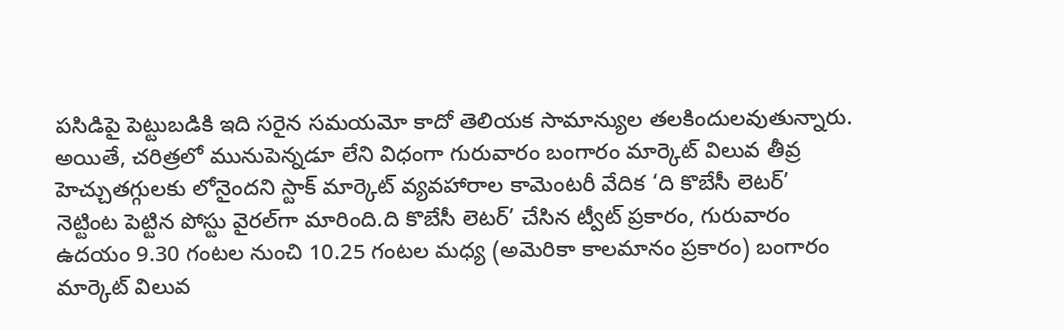పసిడిపై పెట్టుబడికి ఇది సరైన సమయమో కాదో తెలియక సామాన్యుల తలకిందులవుతున్నారు. అయితే, చరిత్రలో మునుపెన్నడూ లేని విధంగా గురువారం బంగారం మార్కెట్ విలువ తీవ్ర హెచ్చుతగ్గులకు లోనైందని స్టాక్ మార్కెట్‌ వ్యవహారాల కామెంటరీ వేదిక ‘ది కొబేసీ లెటర్’ నెట్టింట పెట్టిన పోస్టు వైరల్‌గా మారింది.ది కొబేసీ లెటర్’ చేసిన ట్వీట్ ప్రకారం, గురువారం ఉదయం 9.30 గంటల నుంచి 10.25 గంటల మధ్య (అమెరికా కాలమానం ప్రకారం) బంగారం మార్కెట్ విలువ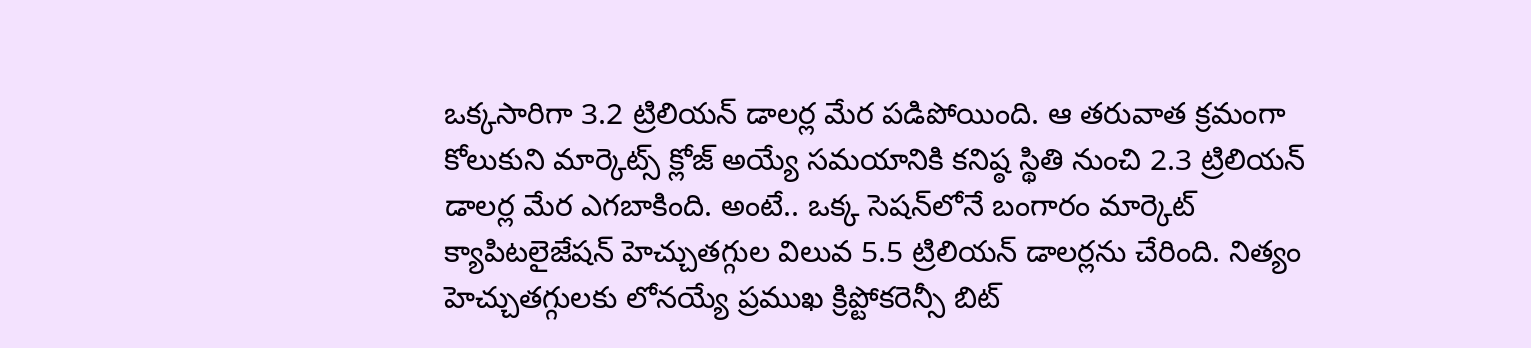ఒక్కసారిగా 3.2 ట్రిలియన్ డాలర్ల మేర పడిపోయింది. ఆ తరువాత క్రమంగా కోలుకుని మార్కెట్స్ క్లోజ్ అయ్యే సమయానికి కనిష్ఠ స్థితి నుంచి 2.3 ట్రిలియన్ డాలర్ల మేర ఎగబాకింది. అంటే.. ఒక్క సెషన్‌లోనే బంగారం మార్కెట్ క్యాపిటలైజేషన్ హెచ్చుతగ్గుల విలువ 5.5 ట్రిలియన్ డాలర్లను చేరింది. నిత్యం హెచ్చుతగ్గులకు లోనయ్యే ప్రముఖ క్రిప్టోకరెన్సీ బిట్‌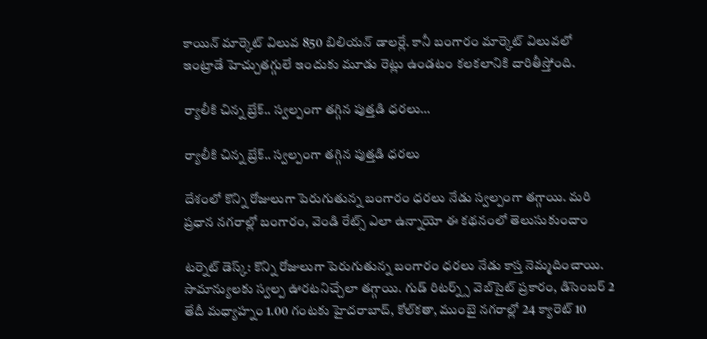కాయిన్ మార్కెట్ విలువ 850 బిలియన్ డాలర్లే. కానీ బంగారం మార్కెట్ విలువలో ఇంట్రాడే హెచ్చుతగ్గులే ఇందుకు మూడు రెట్లు ఉండటం కలకలానికి దారితీస్తోంది.

ర్యాలీకి చిన్న బ్రేక్.. స్వల్పంగా తగ్గిన పుత్తడి ధరలు…

ర్యాలీకి చిన్న బ్రేక్.. స్వల్పంగా తగ్గిన పుత్తడి ధరలు

దేశంలో కొన్ని రోజులుగా పెరుగుతున్న బంగారం ధరలు నేడు స్వల్పంగా తగ్గాయి. మరి ప్రధాన నగరాల్లో బంగారం, వెండి రేట్స్ ఎలా ఉన్నాయో ఈ కథనంలో తెలుసుకుందాం

టర్నెట్ డెస్క్: కొన్ని రోజులుగా పెరుగుతున్న బంగారం ధరలు నేడు కాస్త నెమ్మదించాయి. సామాన్యులకు స్వల్ప ఊరటనిచ్చేలా తగ్గాయి. గుడ్ రిటర్న్స్ వెబ్‌సైట్ ప్రకారం, డిసెంబర్ 2 తేదీ మధ్యాహ్నం 1.00 గంటకు హైదరాబాద్, కోల్‌కతా, ముంబై నగరాల్లో 24 క్యారెట్ 10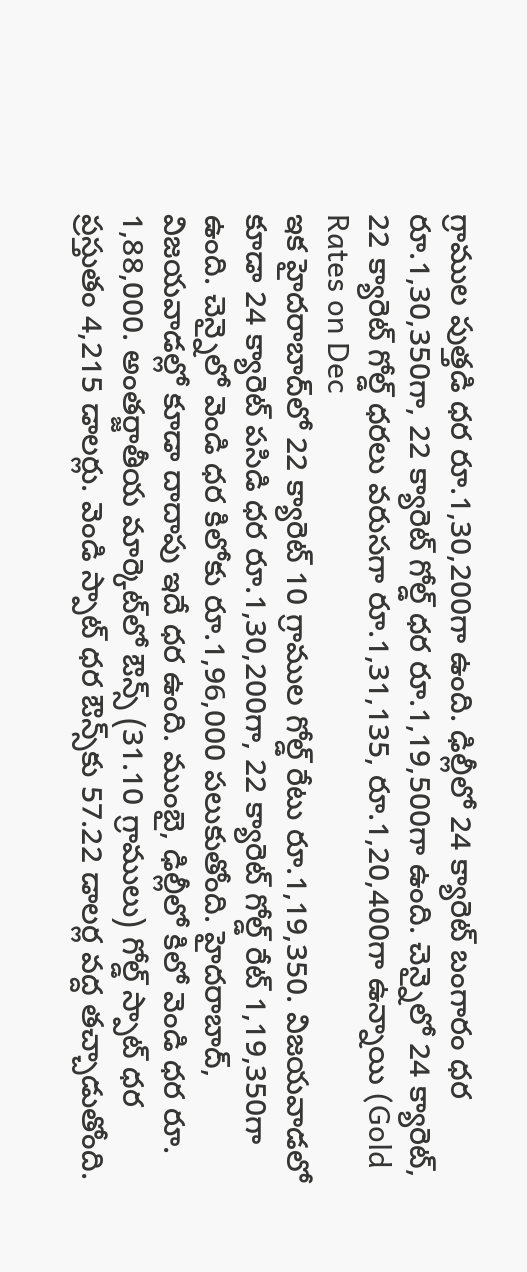గ్రాముల పుత్తడి ధర రూ.1,30,200గా ఉంది. ఢిల్లీలో 24 క్యారెట్ బంగారం ధర రూ.1,30,350గా, 22 క్యారెట్ గోల్డ్ ధర రూ.1,19,500గా ఉంది. చెన్నైలో 24 క్యారెట్, 22 క్యారెట్ గోల్డ్ ధరలు వరుసగా రూ.1,31,135, రూ.1,20,400గా ఉన్నాయి (Gold Rates on Dec
ఇక హైదరాబాద్‌లో 22 క్యారెట్ 10 గ్రాముల గోల్డ్ రేటు రూ.1,19,350. విజయవాడలో కూడా 24 క్యారెట్ పసిడి ధర రూ.1,30,200గా, 22 క్యారెట్ గోల్డ్ రేట్ 1,19,350గా ఉంది. చెన్నైలో వెండి ధర కిలోకు రూ.1,96,000 పలుకుతోంది. హైదరాబాద్, విజయవాడల్లో కూడా దాదాపు ఇదే ధర ఉంది. ముంబై, ఢిల్లీలో కిలో వెండి ధర రూ. 1,88,000. అంతర్జాతీయ మార్కెట్‌లో ఔన్స్ (31.10 గ్రాములు) గోల్డ్ స్పాట్ ధర ప్రస్తుతం 4,215 డాలర్లు. వెండి స్పాట్ ధర ఔన్స్‌కు 57.22 డాలర్ల వద్ద తచ్చాడుతోంది.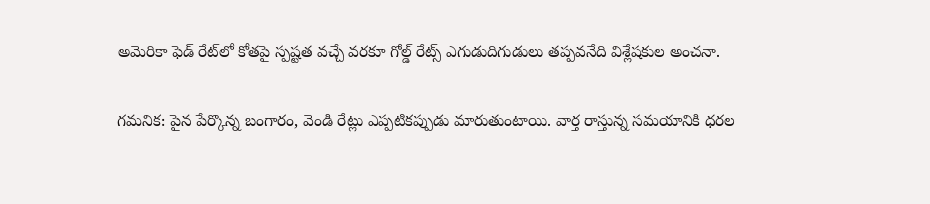అమెరికా ఫెడ్ రేట్‌లో కోతపై స్పష్టత వచ్చే వరకూ గోల్డ్ రేట్స్‌ ఎగుడుదిగుడులు తప్పవనేది విశ్లేషకుల అంచనా.

గమనిక: పైన పేర్కొన్న బంగారం, వెండి రేట్లు ఎప్పటికప్పుడు మారుతుంటాయి. వార్త రాస్తున్న సమయానికి ధరల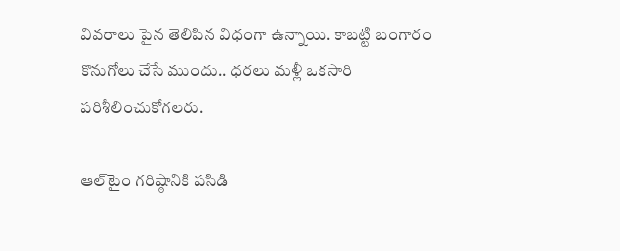వివరాలు పైన తెలిపిన విధంగా ఉన్నాయి. కాబట్టి బంగారం కొనుగోలు చేసే ముందు.. ధరలు మళ్లీ ఒకసారి పరిశీలించుకోగలరు.

ఆల్‌టైం గరిష్ఠానికి పసిడి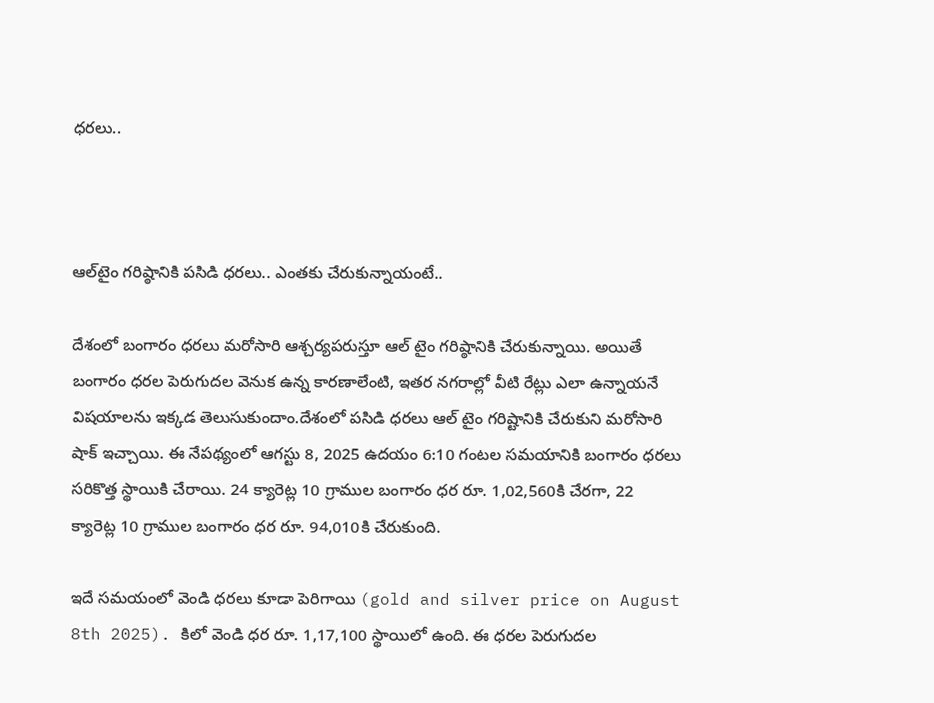ధరలు..



ఆల్‌టైం గరిష్ఠానికి పసిడి ధరలు.. ఎంతకు చేరుకున్నాయంటే..

దేశంలో బంగారం ధరలు మరోసారి ఆశ్చర్యపరుస్తూ ఆల్ టైం గరిష్ఠానికి చేరుకున్నాయి. అయితే బంగారం ధరల పెరుగుదల వెనుక ఉన్న కారణాలేంటి, ఇతర నగరాల్లో వీటి రేట్లు ఎలా ఉన్నాయనే విషయాలను ఇక్కడ తెలుసుకుందాం.దేశంలో పసిడి ధరలు ఆల్ టైం గరిష్టానికి చేరుకుని మరోసారి షాక్ ఇచ్చాయి. ఈ నేపథ్యంలో ఆగస్టు 8, 2025 ఉదయం 6:10 గంటల సమయానికి బంగారం ధరలు సరికొత్త స్థాయికి చేరాయి. 24 క్యారెట్ల 10 గ్రాముల బంగారం ధర రూ. 1,02,560కి చేరగా, 22 క్యారెట్ల 10 గ్రాముల బంగారం ధర రూ. 94,010కి చేరుకుంది.

ఇదే సమయంలో వెండి ధరలు కూడా పెరిగాయి (gold and silver price on August 8th 2025). కిలో వెండి ధర రూ. 1,17,100 స్థాయిలో ఉంది. ఈ ధరల పెరుగుదల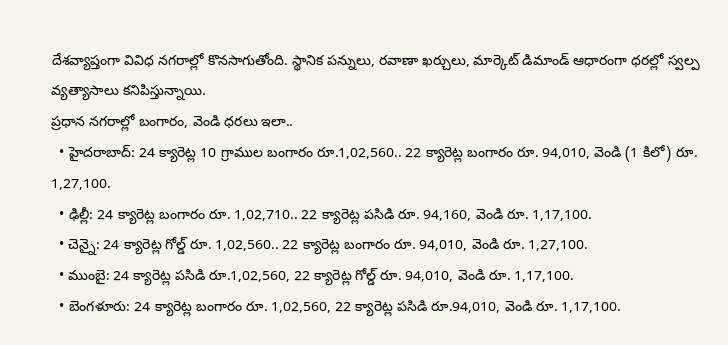దేశవ్యాప్తంగా వివిధ నగరాల్లో కొనసాగుతోంది. స్థానిక పన్నులు, రవాణా ఖర్చులు, మార్కెట్ డిమాండ్ ఆధారంగా ధరల్లో స్వల్ప వ్యత్యాసాలు కనిపిస్తున్నాయి.
ప్రధాన నగరాల్లో బంగారం, వెండి ధరలు ఇలా..
  • హైదరాబాద్: 24 క్యారెట్ల 10 గ్రాముల బంగారం రూ.1,02,560.. 22 క్యారెట్ల బంగారం రూ. 94,010, వెండి (1 కిలో) రూ. 1,27,100.
  • ఢిల్లీ: 24 క్యారెట్ల బంగారం రూ. 1,02,710.. 22 క్యారెట్ల పసిడి రూ. 94,160, వెండి రూ. 1,17,100.
  • చెన్నై: 24 క్యారెట్ల గోల్డ్ రూ. 1,02,560.. 22 క్యారెట్ల బంగారం రూ. 94,010, వెండి రూ. 1,27,100.
  • ముంబై: 24 క్యారెట్ల పసిడి రూ.1,02,560, 22 క్యారెట్ల గోల్డ్ రూ. 94,010, వెండి రూ. 1,17,100.
  • బెంగళూరు: 24 క్యారెట్ల బంగారం రూ. 1,02,560, 22 క్యారెట్ల పసిడి రూ.94,010, వెండి రూ. 1,17,100.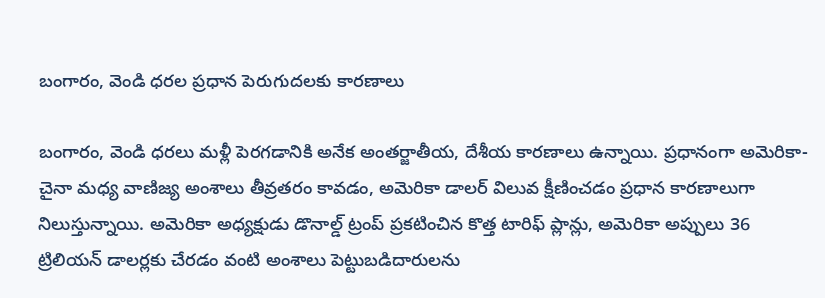బంగారం, వెండి ధరల ప్రధాన పెరుగుదలకు కారణాలు

బంగారం, వెండి ధరలు మళ్లీ పెరగడానికి అనేక అంతర్జాతీయ, దేశీయ కారణాలు ఉన్నాయి. ప్రధానంగా అమెరికా-చైనా మధ్య వాణిజ్య అంశాలు తీవ్రతరం కావడం, అమెరికా డాలర్ విలువ క్షీణించడం ప్రధాన కారణాలుగా నిలుస్తున్నాయి. అమెరికా అధ్యక్షుడు డొనాల్డ్ ట్రంప్ ప్రకటించిన కొత్త టారిఫ్ ప్లాన్లు, అమెరికా అప్పులు 36 ట్రిలియన్ డాలర్లకు చేరడం వంటి అంశాలు పెట్టుబడిదారులను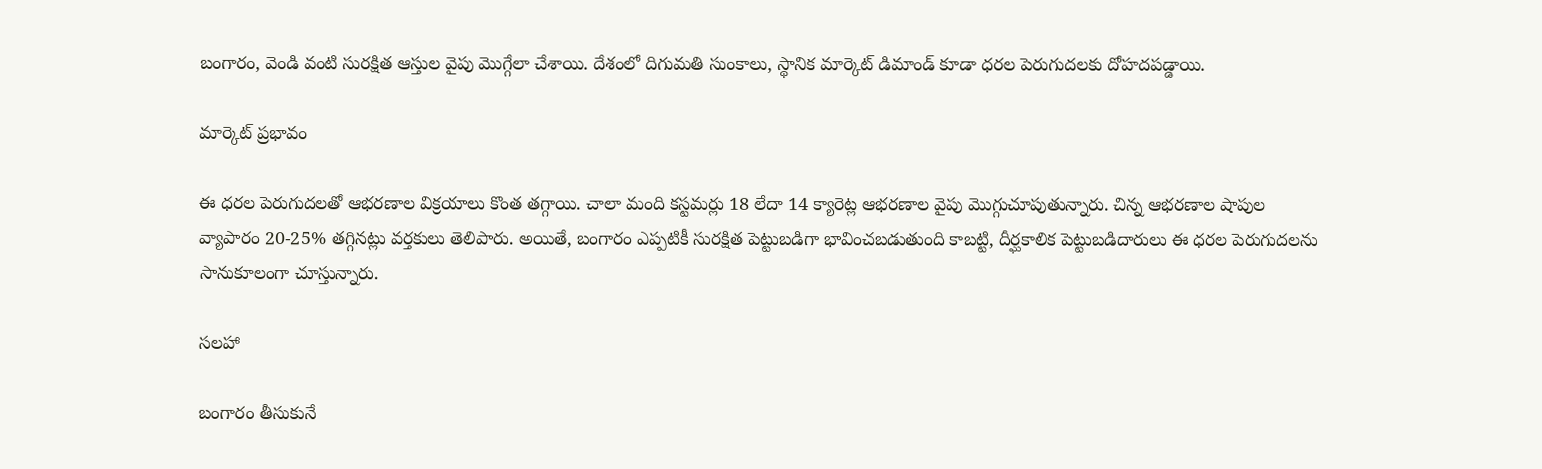బంగారం, వెండి వంటి సురక్షిత ఆస్తుల వైపు మొగ్గేలా చేశాయి. దేశంలో దిగుమతి సుంకాలు, స్థానిక మార్కెట్ డిమాండ్ కూడా ధరల పెరుగుదలకు దోహదపడ్డాయి.

మార్కెట్ ప్రభావం

ఈ ధరల పెరుగుదలతో ఆభరణాల విక్రయాలు కొంత తగ్గాయి. చాలా మంది కస్టమర్లు 18 లేదా 14 క్యారెట్ల ఆభరణాల వైపు మొగ్గుచూపుతున్నారు. చిన్న ఆభరణాల షాపుల వ్యాపారం 20-25% తగ్గినట్లు వర్తకులు తెలిపారు. అయితే, బంగారం ఎప్పటికీ సురక్షిత పెట్టుబడిగా భావించబడుతుంది కాబట్టి, దీర్ఘకాలిక పెట్టుబడిదారులు ఈ ధరల పెరుగుదలను సానుకూలంగా చూస్తున్నారు.

సలహా

బంగారం తీసుకునే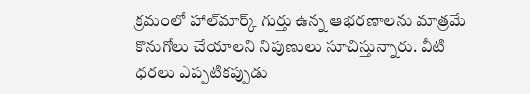క్రమంలో హాల్‌మార్క్ గుర్తు ఉన్న ఆభరణాలను మాత్రమే కొనుగోలు చేయాలని నిపుణులు సూచిస్తున్నారు. వీటి ధరలు ఎప్పటికప్పుడు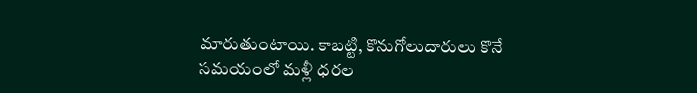మారుతుంటాయి. కాబట్టి, కొనుగోలుదారులు కొనే సమయంలో మళ్లీ ధరల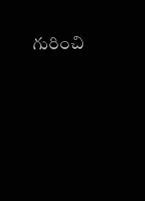గురించి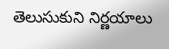తెలుసుకుని నిర్ణయాలు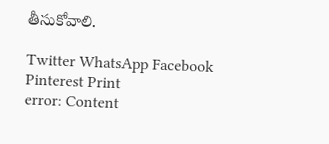తీసుకోవాలి.

Twitter WhatsApp Facebook Pinterest Print
error: Content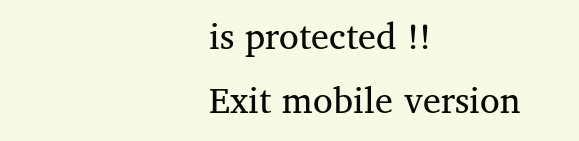is protected !!
Exit mobile version